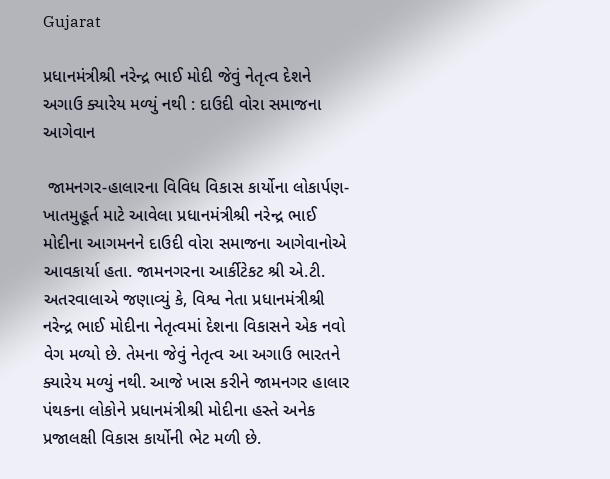Gujarat

પ્રધાનમંત્રીશ્રી નરેન્દ્ર ભાઈ મોદી જેવું નેતૃત્વ દેશને અગાઉ ક્યારેય મળ્યું નથી : દાઉદી વોરા સમાજના આગેવાન

 જામનગર-હાલારના વિવિધ વિકાસ કાર્યોના લોકાર્પણ-ખાતમુહૂર્ત માટે આવેલા પ્રધાનમંત્રીશ્રી નરેન્દ્ર ભાઈ મોદીના આગમનને દાઉદી વોરા સમાજના આગેવાનોએ આવકાર્યા હતા. જામનગરના આર્કીટેકટ શ્રી એ.ટી. અતરવાલાએ જણાવ્યું કે, વિશ્વ નેતા પ્રધાનમંત્રીશ્રી નરેન્દ્ર ભાઈ મોદીના નેતૃત્વમાં દેશના વિકાસને એક નવો વેગ મળ્યો છે. તેમના જેવું નેતૃત્વ આ અગાઉ ભારતને ક્યારેય મળ્યું નથી. આજે ખાસ કરીને જામનગર હાલાર પંથકના લોકોને પ્રધાનમંત્રીશ્રી મોદીના હસ્તે અનેક પ્રજાલક્ષી વિકાસ કાર્યોની ભેટ મળી છે.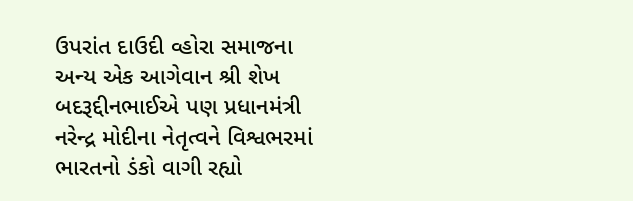ઉપરાંત દાઉદી વ્હોરા સમાજના અન્ય એક આગેવાન શ્રી શેખ બદરૂદ્દીનભાઈએ પણ પ્રધાનમંત્રી નરેન્દ્ર મોદીના નેતૃત્વને વિશ્વભરમાં ભારતનો ડંકો વાગી રહ્યો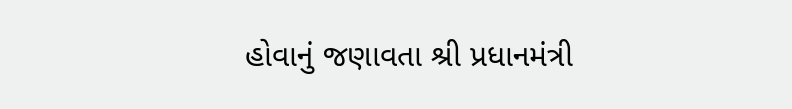હોવાનું જણાવતા શ્રી પ્રધાનમંત્રી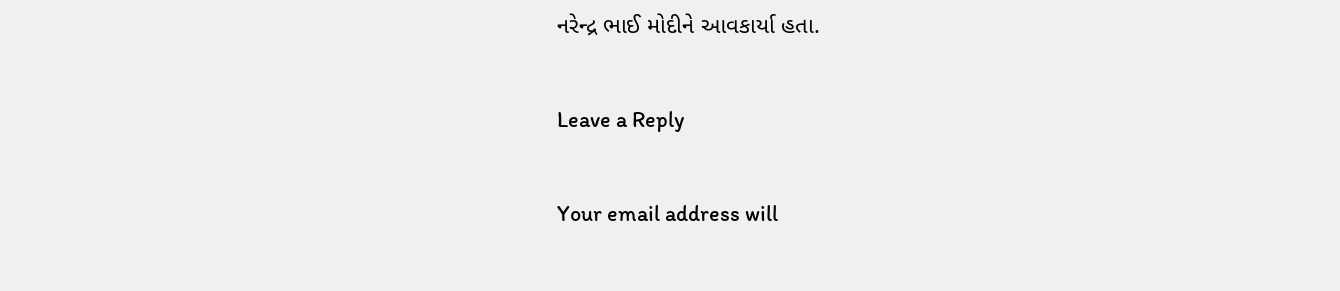નરેન્દ્ર ભાઈ મોદીને આવકાર્યા હતા.

Leave a Reply

Your email address will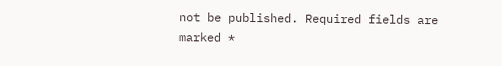not be published. Required fields are marked *